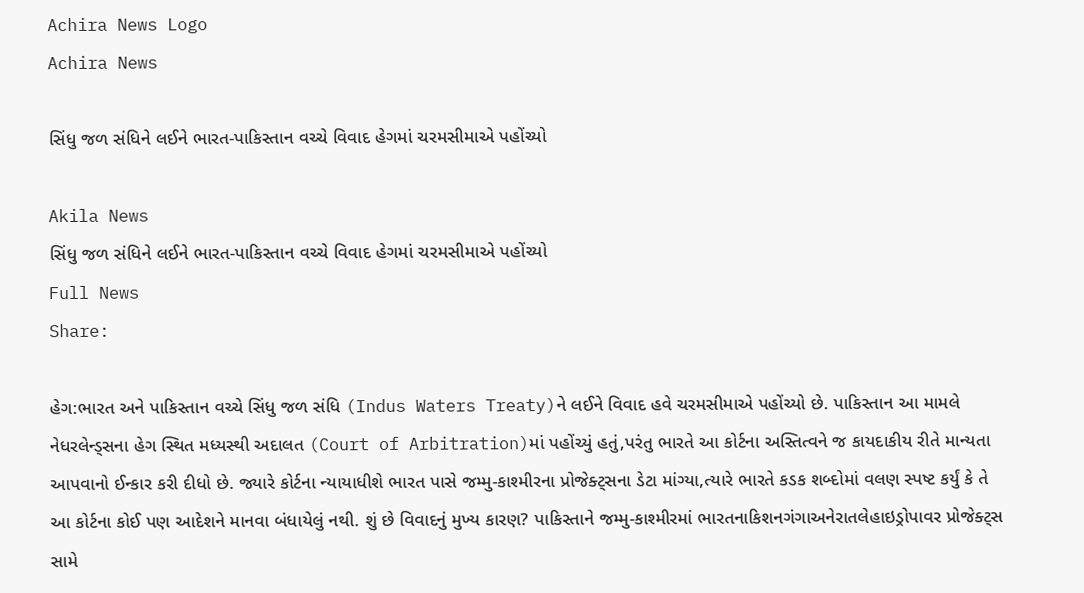Achira News Logo
Achira News

સિંધુ જળ સંધિને લઈને ભારત-પાકિસ્તાન વચ્ચે વિવાદ હેગમાં ચરમસીમાએ પહોંચ્યો

Akila News
સિંધુ જળ સંધિને લઈને ભારત-પાકિસ્તાન વચ્ચે વિવાદ હેગમાં ચરમસીમાએ પહોંચ્યો
Full News
Share:

હેગ:ભારત અને પાકિસ્તાન વચ્ચે સિંધુ જળ સંધિ (Indus Waters Treaty)ને લઈને વિવાદ હવે ચરમસીમાએ પહોંચ્યો છે. પાકિસ્તાન આ મામલે નેધરલેન્ડ્સના હેગ સ્થિત મધ્યસ્થી અદાલત (Court of Arbitration)માં પહોંચ્યું હતું,પરંતુ ભારતે આ કોર્ટના અસ્તિત્વને જ કાયદાકીય રીતે માન્યતા આપવાનો ઈન્કાર કરી દીધો છે. જ્યારે કોર્ટના ન્યાયાધીશે ભારત પાસે જમ્મુ-કાશ્મીરના પ્રોજેક્ટ્સના ડેટા માંગ્યા,ત્યારે ભારતે કડક શબ્દોમાં વલણ સ્પષ્ટ કર્યું કે તે આ કોર્ટના કોઈ પણ આદેશને માનવા બંધાયેલું નથી. શું છે વિવાદનું મુખ્ય કારણ? પાકિસ્તાને જમ્મુ-કાશ્મીરમાં ભારતનાકિશનગંગાઅનેરાતલેહાઇડ્રોપાવર પ્રોજેક્ટ્સ સામે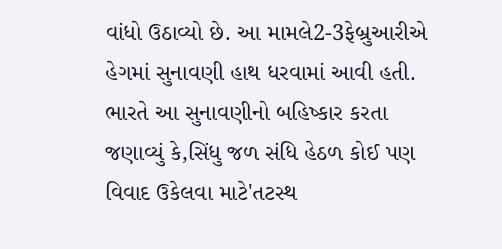વાંધો ઉઠાવ્યો છે. આ મામલે2-3ફેબ્રુઆરીએ હેગમાં સુનાવણી હાથ ધરવામાં આવી હતી. ભારતે આ સુનાવણીનો બહિષ્કાર કરતા જણાવ્યું કે,સિંધુ જળ સંધિ હેઠળ કોઈ પણ વિવાદ ઉકેલવા માટે'તટસ્થ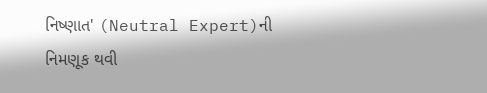નિષ્ણાત' (Neutral Expert)ની નિમણૂક થવી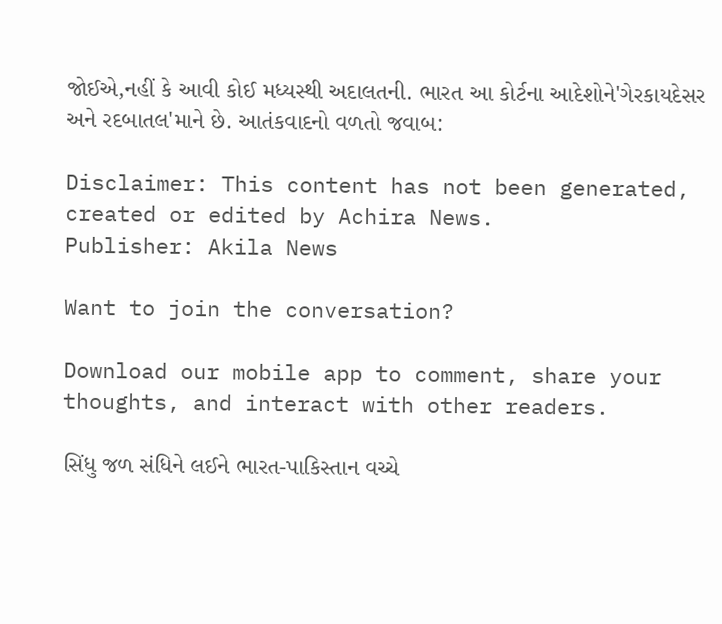જોઈએ,નહીં કે આવી કોઈ મધ્યસ્થી અદાલતની. ભારત આ કોર્ટના આદેશોને'ગેરકાયદેસર અને રદબાતલ'માને છે. આતંકવાદનો વળતો જવાબ:

Disclaimer: This content has not been generated, created or edited by Achira News.
Publisher: Akila News

Want to join the conversation?

Download our mobile app to comment, share your thoughts, and interact with other readers.

સિંધુ જળ સંધિને લઈને ભારત-પાકિસ્તાન વચ્ચે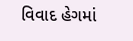વિવાદ હેગમાં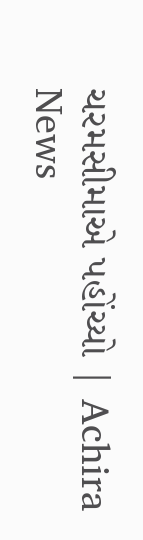ચરમસીમાએ પહોંચ્યો | Achira News